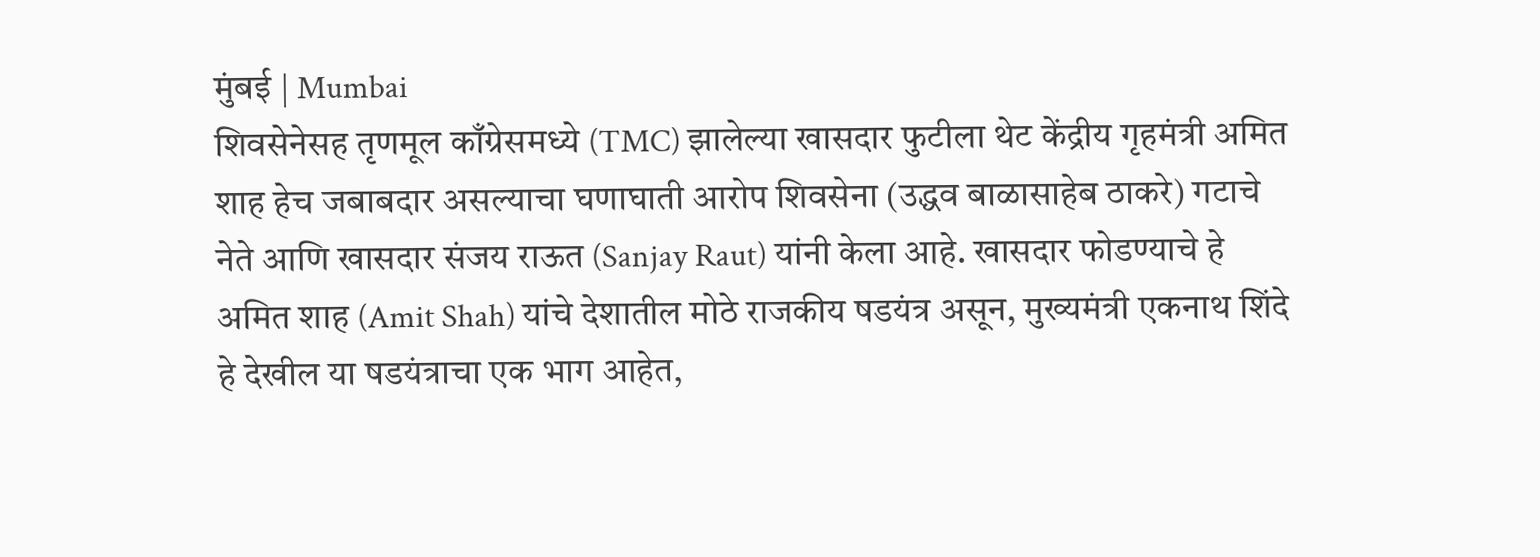मुंबई | Mumbai
शिवसेनेसह तृणमूल काँग्रेसमध्ये (TMC) झालेल्या खासदार फुटीला थेट केंद्रीय गृहमंत्री अमित शाह हेच जबाबदार असल्याचा घणाघाती आरोप शिवसेना (उद्धव बाळासाहेब ठाकरे) गटाचे नेते आणि खासदार संजय राऊत (Sanjay Raut) यांनी केला आहे. खासदार फोडण्याचे हे अमित शाह (Amit Shah) यांचे देशातील मोठे राजकीय षडयंत्र असून, मुख्यमंत्री एकनाथ शिंदे हे देखील या षडयंत्राचा एक भाग आहेत,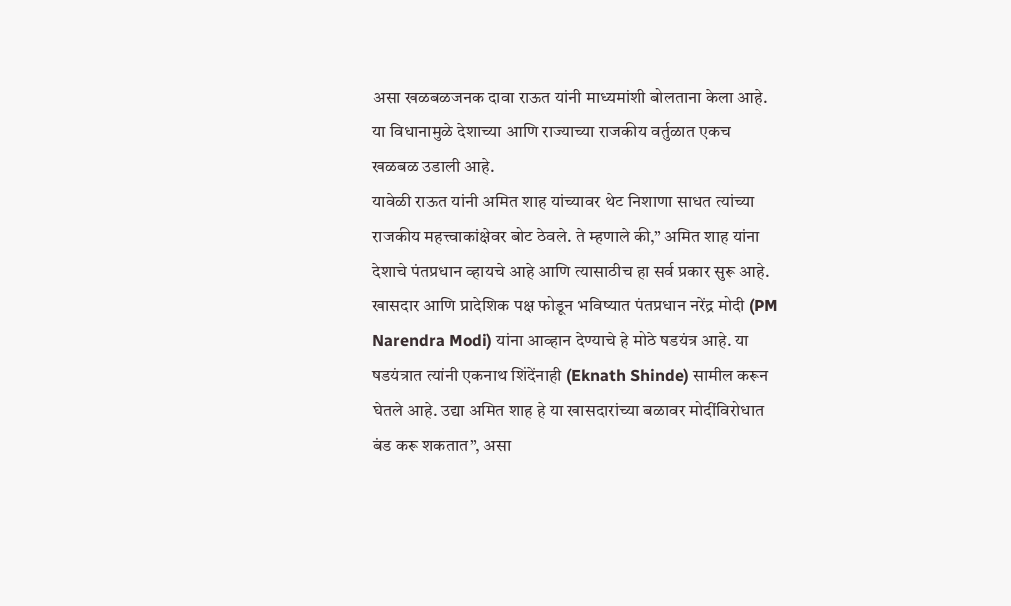असा खळबळजनक दावा राऊत यांनी माध्यमांशी बोलताना केला आहे. या विधानामुळे देशाच्या आणि राज्याच्या राजकीय वर्तुळात एकच खळबळ उडाली आहे.
यावेळी राऊत यांनी अमित शाह यांच्यावर थेट निशाणा साधत त्यांच्या राजकीय महत्त्वाकांक्षेवर बोट ठेवले. ते म्हणाले की,” अमित शाह यांना देशाचे पंतप्रधान व्हायचे आहे आणि त्यासाठीच हा सर्व प्रकार सुरू आहे. खासदार आणि प्रादेशिक पक्ष फोडून भविष्यात पंतप्रधान नरेंद्र मोदी (PM Narendra Modi) यांना आव्हान देण्याचे हे मोठे षडयंत्र आहे. या षडयंत्रात त्यांनी एकनाथ शिंदेंनाही (Eknath Shinde) सामील करून घेतले आहे. उद्या अमित शाह हे या खासदारांच्या बळावर मोदींविरोधात बंड करू शकतात”, असा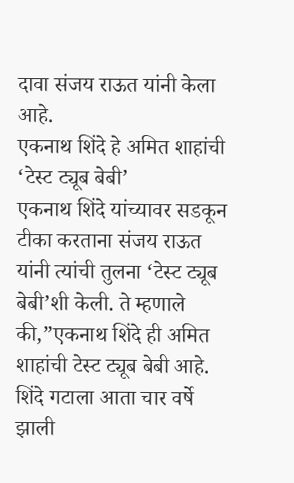दावा संजय राऊत यांनी केला आहे.
एकनाथ शिंदे हे अमित शाहांची ‘टेस्ट ट्यूब बेबी’
एकनाथ शिंदे यांच्यावर सडकून टीका करताना संजय राऊत यांनी त्यांची तुलना ‘टेस्ट ट्यूब बेबी’शी केली. ते म्हणाले की,”एकनाथ शिंदे ही अमित शाहांची टेस्ट ट्यूब बेबी आहे. शिंदे गटाला आता चार वर्षे झाली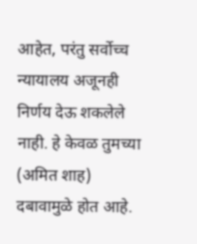आहेत, परंतु सर्वोच्च न्यायालय अजूनही निर्णय देऊ शकलेले नाही. हे केवळ तुमच्या (अमित शाह) दबावामुळे होत आहे.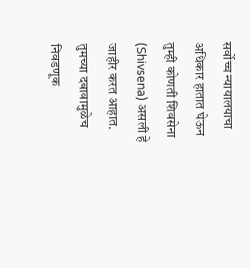सर्वोच्च न्यायालयाचा अधिकार हातात घेऊन तुम्ही कोणती शिवसेना (Shivsena) असली हे जाहीर करत आहात. तुमच्या दबावामुळेच निवडणूक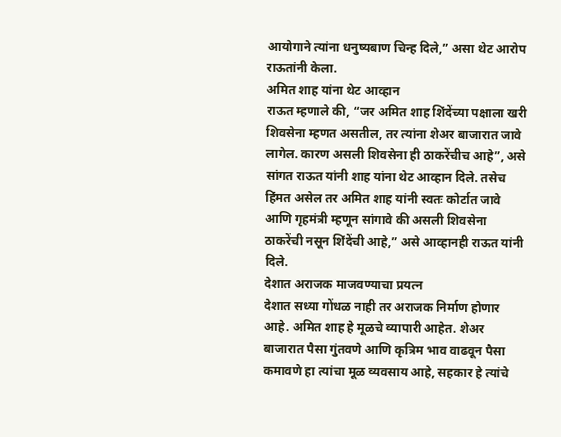आयोगाने त्यांना धनुष्यबाण चिन्ह दिले,” असा थेट आरोप राऊतांनी केला.
अमित शाह यांना थेट आव्हान
राऊत म्हणाले की, “जर अमित शाह शिंदेंच्या पक्षाला खरी शिवसेना म्हणत असतील, तर त्यांना शेअर बाजारात जावे लागेल. कारण असली शिवसेना ही ठाकरेंचीच आहे”, असे सांगत राऊत यांनी शाह यांना थेट आव्हान दिले. तसेच हिंमत असेल तर अमित शाह यांनी स्वतः कोर्टात जावे आणि गृहमंत्री म्हणून सांगावे की असली शिवसेना ठाकरेंची नसून शिंदेंची आहे,” असे आव्हानही राऊत यांनी दिले.
देशात अराजक माजवण्याचा प्रयत्न
देशात सध्या गोंधळ नाही तर अराजक निर्माण होणार आहे. अमित शाह हे मूळचे व्यापारी आहेत. शेअर बाजारात पैसा गुंतवणे आणि कृत्रिम भाव वाढवून पैसा कमावणे हा त्यांचा मूळ व्यवसाय आहे, सहकार हे त्यांचे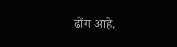ढोंग आहे.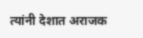त्यांनी देशात अराजक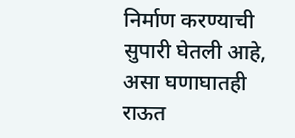निर्माण करण्याची सुपारी घेतली आहे, असा घणाघातही राऊत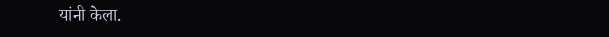यांनी केला.